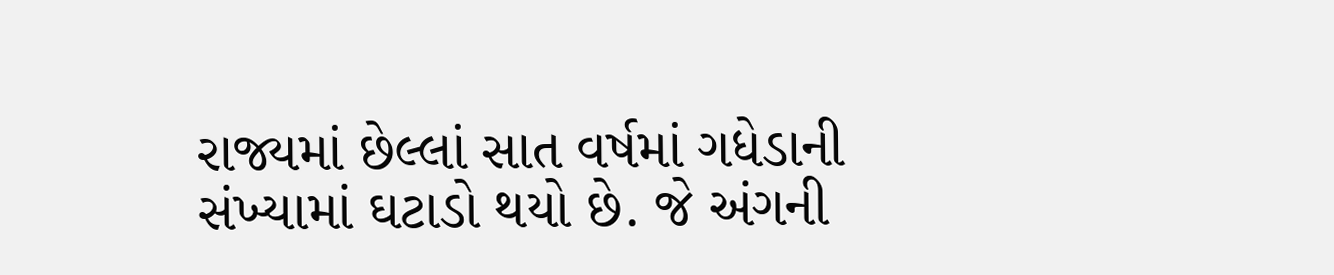રાજ્યમાં છેલ્લાં સાત વર્ષમાં ગધેડાની સંખ્યામાં ઘટાડો થયો છે. જે અંગની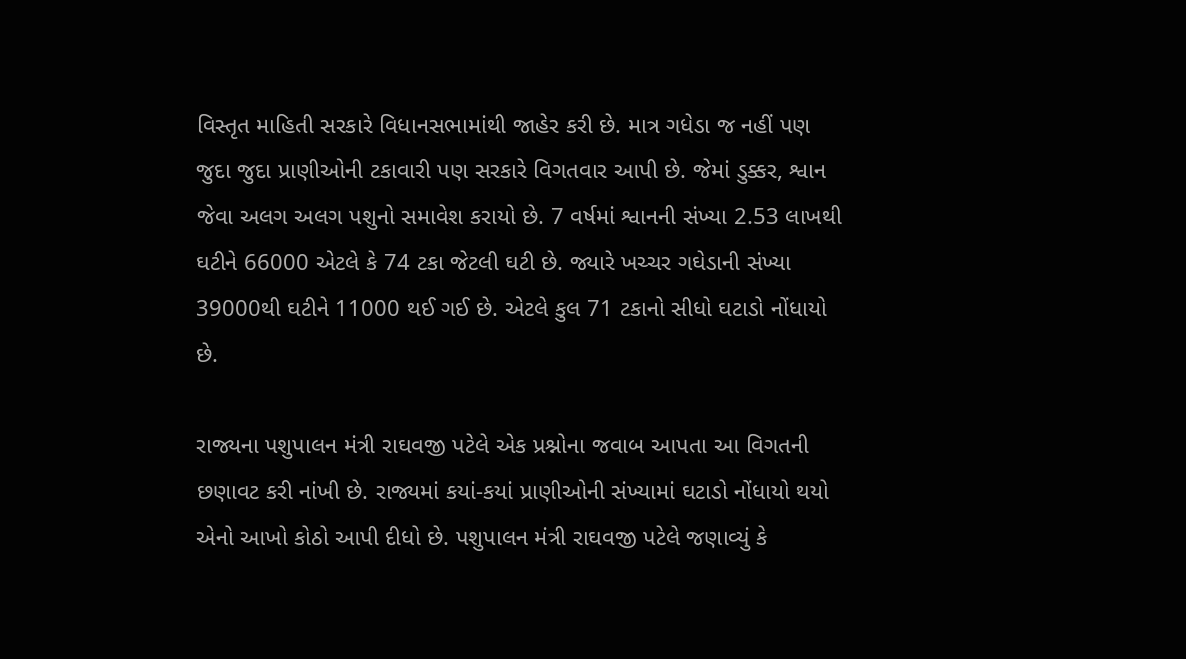વિસ્તૃત માહિતી સરકારે વિધાનસભામાંથી જાહેર કરી છે. માત્ર ગધેડા જ નહીં પણ જુદા જુદા પ્રાણીઓની ટકાવારી પણ સરકારે વિગતવાર આપી છે. જેમાં ડુક્કર, શ્વાન જેવા અલગ અલગ પશુનો સમાવેશ કરાયો છે. 7 વર્ષમાં શ્વાનની સંખ્યા 2.53 લાખથી ઘટીને 66000 એટલે કે 74 ટકા જેટલી ઘટી છે. જ્યારે ખચ્ચર ગઘેડાની સંખ્યા 39000થી ઘટીને 11000 થઈ ગઈ છે. એટલે કુલ 71 ટકાનો સીધો ઘટાડો નોંધાયો છે.

રાજ્યના પશુપાલન મંત્રી રાઘવજી પટેલે એક પ્રશ્નોના જવાબ આપતા આ વિગતની છણાવટ કરી નાંખી છે. રાજ્યમાં કયાં-કયાં પ્રાણીઓની સંખ્યામાં ઘટાડો નોંધાયો થયો એનો આખો કોઠો આપી દીધો છે. પશુપાલન મંત્રી રાઘવજી પટેલે જણાવ્યું કે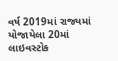વર્ષ 2019માં રાજ્યમાં યોજાયેલા 20માં લાઇવસ્ટોક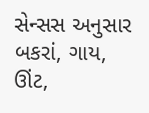સેન્સસ અનુસાર બકરાં, ગાય, ઊંટ,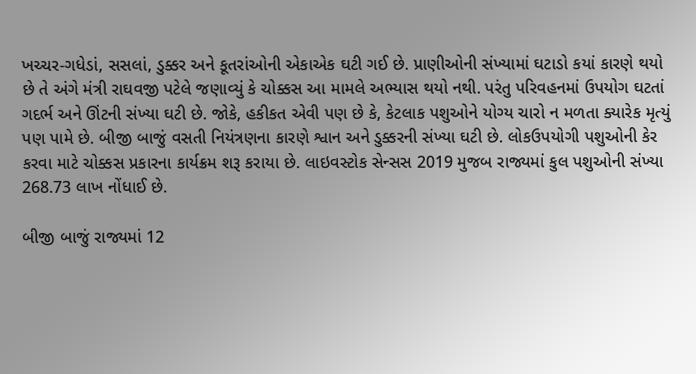ખચ્ચર-ગધેડાં, સસલાં, ડુક્કર અને કૂતરાંઓની એકાએક ઘટી ગઈ છે. પ્રાણીઓની સંખ્યામાં ઘટાડો કયાં કારણે થયો છે તે અંગે મંત્રી રાઘવજી પટેલે જણાવ્યું કે ચોક્કસ આ મામલે અભ્યાસ થયો નથી. પરંતુ પરિવહનમાં ઉપયોગ ઘટતાં ગદર્ભ અને ઊંટની સંખ્યા ઘટી છે. જોકે, હકીકત એવી પણ છે કે, કેટલાક પશુઓને યોગ્ય ચારો ન મળતા ક્યારેક મૃત્યું પણ પામે છે. બીજી બાજું વસતી નિયંત્રણના કારણે શ્વાન અને ડુક્કરની સંખ્યા ઘટી છે. લોકઉપયોગી પશુઓની કેર કરવા માટે ચોક્કસ પ્રકારના કાર્યક્રમ શરૂ કરાયા છે. લાઇવસ્ટોક સેન્સસ 2019 મુજબ રાજ્યમાં કુલ પશુઓની સંખ્યા 268.73 લાખ નોંધાઈ છે.

બીજી બાજું રાજ્યમાં 12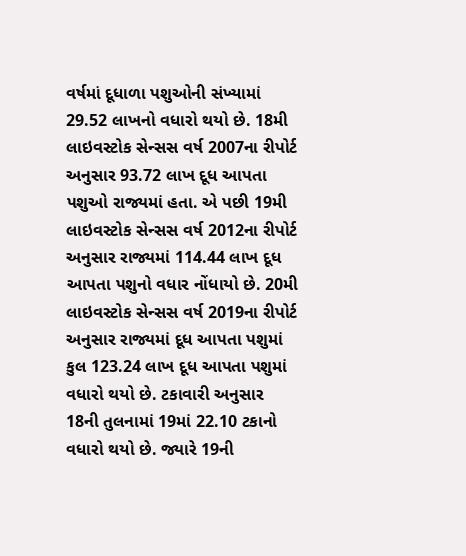વર્ષમાં દૂધાળા પશુઓની સંખ્યામાં 29.52 લાખનો વધારો થયો છે. 18મી લાઇવસ્ટોક સેન્સસ વર્ષ 2007ના રીપોર્ટ અનુસાર 93.72 લાખ દૂધ આપતા પશુઓ રાજ્યમાં હતા. એ પછી 19મી લાઇવસ્ટોક સેન્સસ વર્ષ 2012ના રીપોર્ટ અનુસાર રાજ્યમાં 114.44 લાખ દૂધ આપતા પશુનો વધાર નોંધાયો છે. 20મી લાઇવસ્ટોક સેન્સસ વર્ષ 2019ના રીપોર્ટ અનુસાર રાજ્યમાં દૂધ આપતા પશુમાં કુલ 123.24 લાખ દૂધ આપતા પશુમાં વધારો થયો છે. ટકાવારી અનુસાર 18ની તુલનામાં 19માં 22.10 ટકાનો વધારો થયો છે. જ્યારે 19ની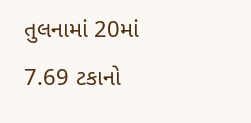તુલનામાં 20માં 7.69 ટકાનો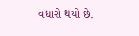વધારો થયો છે.